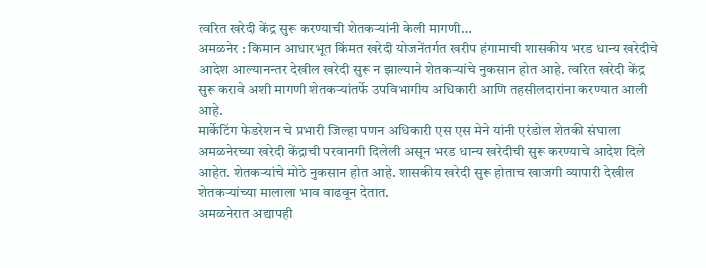त्वरित खरेदी केंद्र सुरू करण्याची शेतकऱ्यांनी केली मागणी…
अमळनेर : किमान आधारभूत किंमत खरेदी योजनेंतर्गत खरीप हंगामाची शासकीय भरड धान्य खरेदीचे आदेश आल्यानन्तर देखील खरेदी सुरू न झाल्याने शेतकऱ्यांचे नुकसान होत आहे. त्वरित खरेदी केंद्र सुरू करावे अशी मागणी शेतकऱ्यांतर्फे उपविभागीय अधिकारी आणि तहसीलदारांना करण्यात आली आहे.
मार्केटिंग फेडरेशन चे प्रभारी जिल्हा पणन अधिकारी एस एस मेने यांनी एरंडोल शेतकी संघाला अमळनेरच्या खरेदी केंद्राची परवानगी दिलेली असून भरड धान्य खरेदीची सुरू करण्याचे आदेश दिले आहेत. शेतकऱ्यांचे मोठे नुकसान होत आहे. शासकीय खरेदी सुरू होताच खाजगी व्यापारी देखील शेतकऱ्यांच्या मालाला भाव वाढवून देतात.
अमळनेरात अद्यापही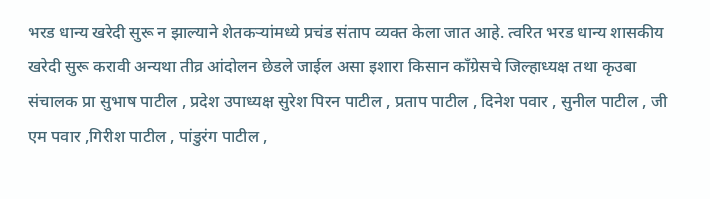भरड धान्य खरेदी सुरू न झाल्याने शेतकऱ्यांमध्ये प्रचंड संताप व्यक्त केला जात आहे. त्वरित भरड धान्य शासकीय खरेदी सुरू करावी अन्यथा तीव्र आंदोलन छेडले जाईल असा इशारा किसान काँग्रेसचे जिल्हाध्यक्ष तथा कृउबा संचालक प्रा सुभाष पाटील , प्रदेश उपाध्यक्ष सुरेश पिरन पाटील , प्रताप पाटील , दिनेश पवार , सुनील पाटील , जी एम पवार ,गिरीश पाटील , पांडुरंग पाटील ,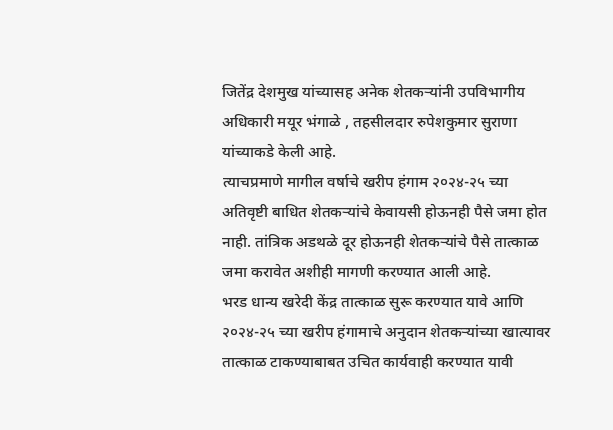जितेंद्र देशमुख यांच्यासह अनेक शेतकऱ्यांनी उपविभागीय अधिकारी मयूर भंगाळे , तहसीलदार रुपेशकुमार सुराणा यांच्याकडे केली आहे.
त्याचप्रमाणे मागील वर्षाचे खरीप हंगाम २०२४-२५ च्या अतिवृष्टी बाधित शेतकऱ्यांचे केवायसी होऊनही पैसे जमा होत नाही. तांत्रिक अडथळे दूर होऊनही शेतकऱ्यांचे पैसे तात्काळ जमा करावेत अशीही मागणी करण्यात आली आहे.
भरड धान्य खरेदी केंद्र तात्काळ सुरू करण्यात यावे आणि २०२४-२५ च्या खरीप हंगामाचे अनुदान शेतकऱ्यांच्या खात्यावर तात्काळ टाकण्याबाबत उचित कार्यवाही करण्यात यावी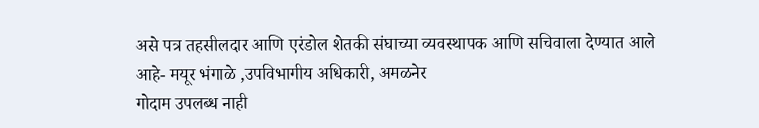असे पत्र तहसीलदार आणि एरंडोल शेतकी संघाच्या व्यवस्थापक आणि सचिवाला देण्यात आले आहे- मयूर भंगाळे ,उपविभागीय अधिकारी, अमळनेर
गोदाम उपलब्ध नाही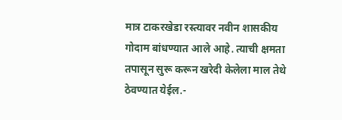मात्र टाकरखेडा रस्त्यावर नवीन शासकीय गोदाम बांधण्यात आले आहे. त्याची क्षमता तपासून सुरू करून खरेदी केलेला माल तेथे ठेवण्यात येईल.-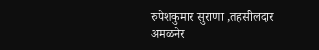रुपेशकुमार सुराणा ,तहसीलदार अमळनेर